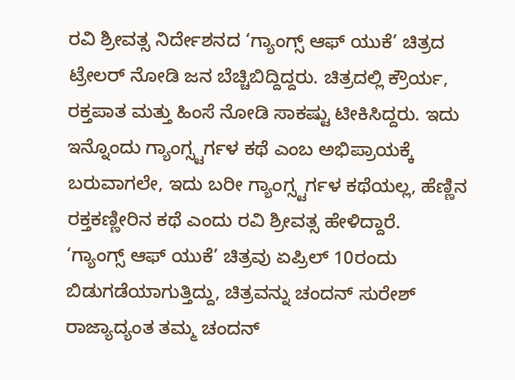ರವಿ ಶ್ರೀವತ್ಸ ನಿರ್ದೇಶನದ ‘ಗ್ಯಾಂಗ್ಸ್ ಆಫ್ ಯುಕೆ’ ಚಿತ್ರದ ಟ್ರೇಲರ್ ನೋಡಿ ಜನ ಬೆಚ್ಚಿಬಿದ್ದಿದ್ದರು. ಚಿತ್ರದಲ್ಲಿ ಕ್ರೌರ್ಯ, ರಕ್ತಪಾತ ಮತ್ತು ಹಿಂಸೆ ನೋಡಿ ಸಾಕಷ್ಟು ಟೀಕಿಸಿದ್ದರು. ಇದು ಇನ್ನೊಂದು ಗ್ಯಾಂಗ್ಸ್ಟರ್ಗಳ ಕಥೆ ಎಂಬ ಅಭಿಪ್ರಾಯಕ್ಕೆ ಬರುವಾಗಲೇ, ಇದು ಬರೀ ಗ್ಯಾಂಗ್ಸ್ಟರ್ಗಳ ಕಥೆಯಲ್ಲ, ಹೆಣ್ಣಿನ ರಕ್ತಕಣ್ಣೀರಿನ ಕಥೆ ಎಂದು ರವಿ ಶ್ರೀವತ್ಸ ಹೇಳಿದ್ದಾರೆ.
‘ಗ್ಯಾಂಗ್ಸ್ ಆಫ್ ಯುಕೆ’ ಚಿತ್ರವು ಏಪ್ರಿಲ್ 10ರಂದು ಬಿಡುಗಡೆಯಾಗುತ್ತಿದ್ದು, ಚಿತ್ರವನ್ನು ಚಂದನ್ ಸುರೇಶ್ ರಾಜ್ಯಾದ್ಯಂತ ತಮ್ಮ ಚಂದನ್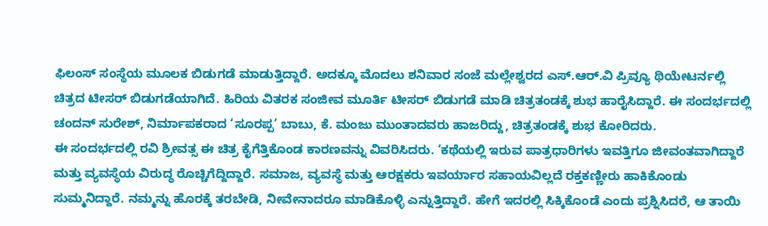ಫಿಲಂಸ್ ಸಂಸ್ಥೆಯ ಮೂಲಕ ಬಿಡುಗಡೆ ಮಾಡುತ್ತಿದ್ದಾರೆ. ಅದಕ್ಕೂ ಮೊದಲು ಶನಿವಾರ ಸಂಜೆ ಮಲ್ಲೇಶ್ವರದ ಎಸ್.ಆರ್.ವಿ ಪ್ರಿವ್ಯೂ ಥಿಯೇಟರ್ನಲ್ಲಿ ಚಿತ್ರದ ಟೀಸರ್ ಬಿಡುಗಡೆಯಾಗಿದೆ. ಹಿರಿಯ ವಿತರಕ ಸಂಜೀವ ಮೂರ್ತಿ ಟೀಸರ್ ಬಿಡುಗಡೆ ಮಾಡಿ ಚಿತ್ರತಂಡಕ್ಕೆ ಶುಭ ಹಾರೈಸಿದ್ದಾರೆ. ಈ ಸಂದರ್ಭದಲ್ಲಿ ಚಂದನ್ ಸುರೇಶ್, ನಿರ್ಮಾಪಕರಾದ ‘ಸೂರಪ್ಪ’ ಬಾಬು, ಕೆ. ಮಂಜು ಮುಂತಾದವರು ಹಾಜರಿದ್ದು, ಚಿತ್ರತಂಡಕ್ಕೆ ಶುಭ ಕೋರಿದರು.
ಈ ಸಂದರ್ಭದಲ್ಲಿ ರವಿ ಶ್ರೀವತ್ಸ ಈ ಚಿತ್ರ ಕೈಗೆತ್ತಿಕೊಂಡ ಕಾರಣವನ್ನು ವಿವರಿಸಿದರು. ‘ಕಥೆಯಲ್ಲಿ ಇರುವ ಪಾತ್ರಧಾರಿಗಳು ಇವತ್ತಿಗೂ ಜೀವಂತವಾಗಿದ್ದಾರೆ ಮತ್ತು ವ್ಯವಸ್ಥೆಯ ವಿರುದ್ಧ ರೊಚ್ಚಿಗೆದ್ದಿದ್ದಾರೆ. ಸಮಾಜ, ವ್ಯವಸ್ಥೆ ಮತ್ತು ಆರಕ್ಷಕರು ಇವರ್ಯಾರ ಸಹಾಯವಿಲ್ಲದೆ ರಕ್ತಕಣ್ಣೀರು ಹಾಕಿಕೊಂಡು ಸುಮ್ಮನಿದ್ದಾರೆ. ನಮ್ಮನ್ನು ಹೊರಕ್ಕೆ ತರಬೇಡಿ, ನೀವೇನಾದರೂ ಮಾಡಿಕೊಳ್ಳಿ ಎನ್ನುತ್ತಿದ್ದಾರೆ. ಹೇಗೆ ಇದರಲ್ಲಿ ಸಿಕ್ಕಿಕೊಂಡೆ ಎಂದು ಪ್ರಶ್ನಿಸಿದರೆ, ಆ ತಾಯಿ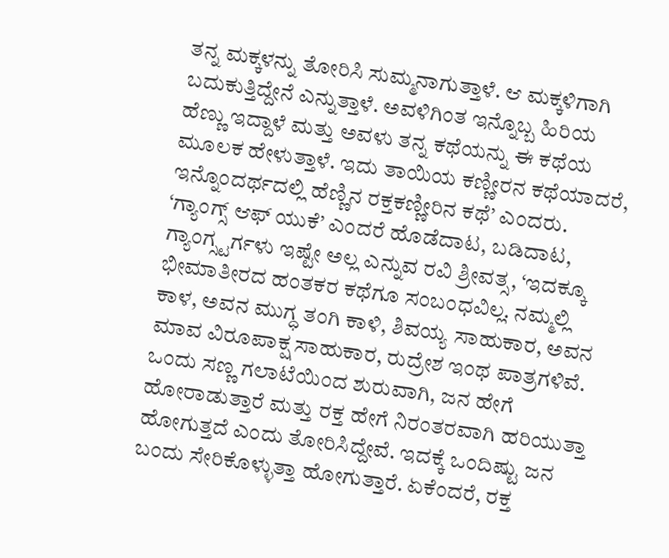ತನ್ನ ಮಕ್ಕಳನ್ನು ತೋರಿಸಿ ಸುಮ್ಮನಾಗುತ್ತಾಳೆ. ಆ ಮಕ್ಕಳಿಗಾಗಿ ಬದುಕುತ್ತಿದ್ದೇನೆ ಎನ್ನುತ್ತಾಳೆ. ಅವಳಿಗಿಂತ ಇನ್ನೊಬ್ಬ ಹಿರಿಯ ಹೆಣ್ಣು ಇದ್ದಾಳೆ ಮತ್ತು ಅವಳು ತನ್ನ ಕಥೆಯನ್ನು ಈ ಕಥೆಯ ಮೂಲಕ ಹೇಳುತ್ತಾಳೆ. ಇದು ತಾಯಿಯ ಕಣ್ಣೀರನ ಕಥೆಯಾದರೆ, ಇನ್ನೊಂದರ್ಥದಲ್ಲಿ ಹೆಣ್ಣಿನ ರಕ್ತಕಣ್ಣೀರಿನ ಕಥೆ’ ಎಂದರು.
‘ಗ್ಯಾಂಗ್ಸ್ ಆಫ್ ಯುಕೆ’ ಎಂದರೆ ಹೊಡೆದಾಟ, ಬಡಿದಾಟ, ಗ್ಯಾಂಗ್ಸ್ಟರ್ಗಳು ಇಷ್ಟೇ ಅಲ್ಲ ಎನ್ನುವ ರವಿ ಶ್ರೀವತ್ಸ, ‘ಇದಕ್ಕೂ ಭೀಮಾತೀರದ ಹಂತಕರ ಕಥೆಗೂ ಸಂಬಂಧವಿಲ್ಲ. ನಮ್ಮಲ್ಲಿ ಕಾಳ, ಅವನ ಮುಗ್ಧ ತಂಗಿ ಕಾಳಿ, ಶಿವಯ್ಯ ಸಾಹುಕಾರ, ಅವನ ಮಾವ ವಿರೂಪಾಕ್ಷ ಸಾಹುಕಾರ, ರುದ್ರೇಶ ಇಂಥ ಪಾತ್ರಗಳಿವೆ. ಒಂದು ಸಣ್ಣ ಗಲಾಟೆಯಿಂದ ಶುರುವಾಗಿ, ಜನ ಹೇಗೆ ಹೋರಾಡುತ್ತಾರೆ ಮತ್ತು ರಕ್ತ ಹೇಗೆ ನಿರಂತರವಾಗಿ ಹರಿಯುತ್ತಾ ಹೋಗುತ್ತದೆ ಎಂದು ತೋರಿಸಿದ್ದೇವೆ. ಇದಕ್ಕೆ ಒಂದಿಷ್ಟು ಜನ ಬಂದು ಸೇರಿಕೊಳ್ಳುತ್ತಾ ಹೋಗುತ್ತಾರೆ. ಏಕೆಂದರೆ, ರಕ್ತ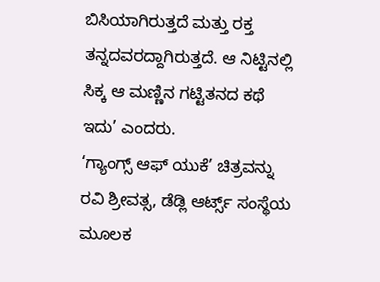ಬಿಸಿಯಾಗಿರುತ್ತದೆ ಮತ್ತು ರಕ್ತ ತನ್ನದವರದ್ದಾಗಿರುತ್ತದೆ. ಆ ನಿಟ್ಟಿನಲ್ಲಿ ಸಿಕ್ಕ ಆ ಮಣ್ಣಿನ ಗಟ್ಟಿತನದ ಕಥೆ ಇದು’ ಎಂದರು.
‘ಗ್ಯಾಂಗ್ಸ್ ಆಫ್ ಯುಕೆ’ ಚಿತ್ರವನ್ನು ರವಿ ಶ್ರೀವತ್ಸ, ಡೆಡ್ಲಿ ಆರ್ಟ್ಸ್ ಸಂಸ್ಥೆಯ ಮೂಲಕ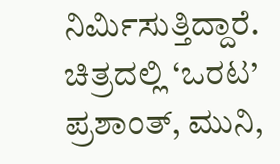ನಿರ್ಮಿಸುತ್ತಿದ್ದಾರೆ. ಚಿತ್ರದಲ್ಲಿ ‘ಒರಟ’ ಪ್ರಶಾಂತ್, ಮುನಿ,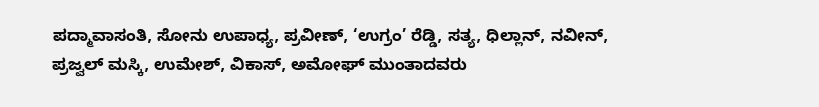ಪದ್ಮಾವಾಸಂತಿ, ಸೋನು ಉಪಾಧ್ಯ, ಪ್ರವೀಣ್, ‘ಉಗ್ರಂ’ ರೆಡ್ಡಿ, ಸತ್ಯ, ಧಿಲ್ಲಾನ್, ನವೀನ್, ಪ್ರಜ್ವಲ್ ಮಸ್ಕಿ, ಉಮೇಶ್, ವಿಕಾಸ್, ಅಮೋಘ್ ಮುಂತಾದವರು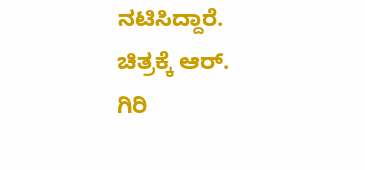ನಟಿಸಿದ್ದಾರೆ. ಚಿತ್ರಕ್ಕೆ ಆರ್. ಗಿರಿ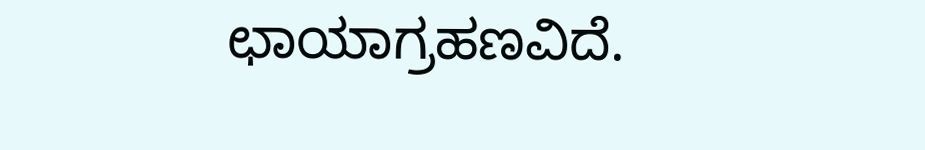ಛಾಯಾಗ್ರಹಣವಿದೆ.